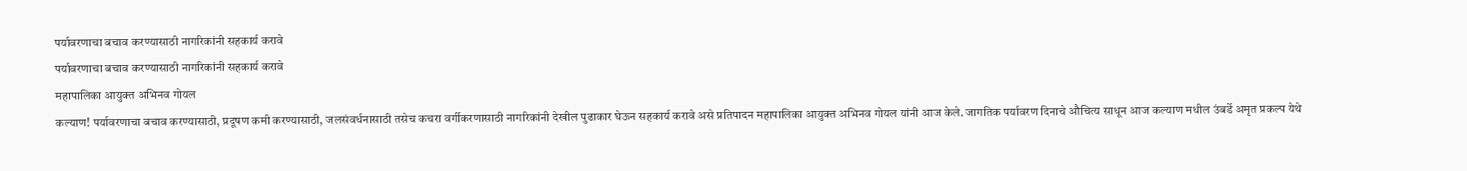पर्यावरणाचा बचाव करण्यासाठी नागरिकांनी सहकार्य करावे
पर्यावरणाचा बचाव करण्यासाठी नागरिकांनी सहकार्य करावे
महापालिका आयुक्त अभिनव गोयल
कल्याण! पर्यावरणाचा बचाव करण्यासाठी, प्रदूषण कमी करण्यासाठी, जलसंवर्धनासाठी तसेच कचरा वर्गीकरणासाठी नागरिकांनी देखील पुढाकार घेऊन सहकार्य करावे असे प्रतिपादन महापालिका आयुक्त अभिनव गोयल यांनी आज केले. जागतिक पर्यावरण दिनाचे औचित्य साधून आज कल्याण मधील उंबर्डे अमृत प्रकल्प येथे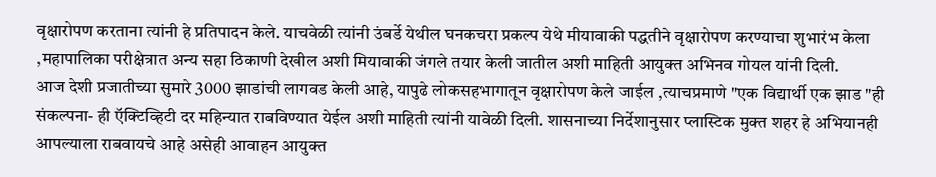वृक्षारोपण करताना त्यांनी हे प्रतिपादन केले. याचवेळी त्यांनी उंबर्डे येथील घनकचरा प्रकल्प येथे मीयावाकी पद्धतीने वृक्षारोपण करण्याचा शुभारंभ केला ,महापालिका परीक्षेत्रात अन्य सहा ठिकाणी देखील अशी मियावाकी जंगले तयार केली जातील अशी माहिती आयुक्त अभिनव गोयल यांनी दिली.
आज देशी प्रजातीच्या सुमारे 3000 झाडांची लागवड केली आहे, यापुढे लोकसहभागातून वृक्षारोपण केले जाईल ,त्याचप्रमाणे "एक विद्यार्थी एक झाड "ही संकल्पना- ही ऍक्टिव्हिटी दर महिन्यात राबविण्यात येईल अशी माहिती त्यांनी यावेळी दिली. शासनाच्या निर्देशानुसार प्लास्टिक मुक्त शहर हे अभियानही आपल्याला राबवायचे आहे असेही आवाहन आयुक्त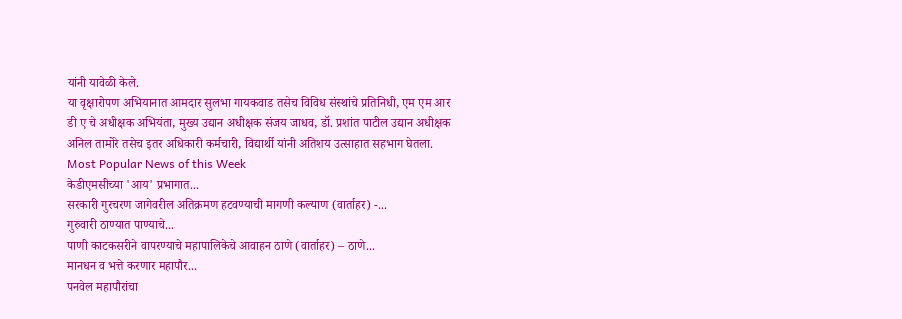यांनी यावेळी केले.
या वृक्षारोपण अभियानात आमदार सुलभा गायकवाड तसेच विविध संस्थांचे प्रतिनिधी, एम एम आर डी ए चे अधीक्षक अभियंता, मुख्य उद्यान अधीक्षक संजय जाधव, डॉ. प्रशांत पाटील उद्यान अधीक्षक अनिल तामोरे तसेच इतर अधिकारी कर्मचारी, विद्यार्थी यांनी अतिशय उत्साहात सहभाग घेतला.
Most Popular News of this Week
केडीएमसीच्या 'आय' प्रभागात...
सरकारी गुरचरण जागेवरील अतिक्रमण हटवण्याची मागणी कल्याण (वार्ताहर) -...
गुरुवारी ठाण्यात पाण्याचे...
पाणी काटकसरीने वापरण्याचे महापालिकेचे आवाहन ठाणे (वार्ताहर) – ठाणे...
मानधन व भत्ते करणार महापौर...
पनवेल महापौरांचा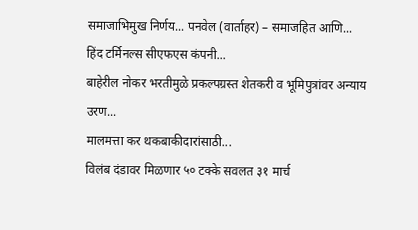समाजाभिमुख निर्णय... पनवेल (वार्ताहर) – समाजहित आणि...
हिंद टर्मिनल्स सीएफएस कंपनी...
बाहेरील नोकर भरतीमुळे प्रकल्पग्रस्त शेतकरी व भूमिपुत्रांवर अन्याय उरण...
मालमत्ता कर थकबाकीदारांसाठी...
विलंब दंडावर मिळणार ५० टक्के सवलत ३१ मार्च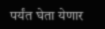पर्यंत घेता येणार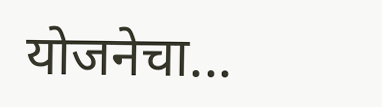योजनेचा...